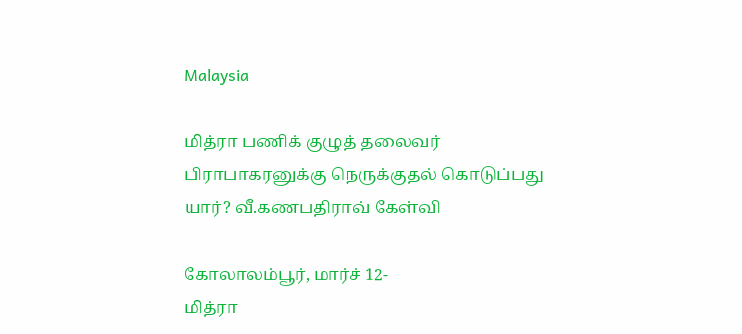Malaysia

மித்ரா பணிக் குழுத் தலைவர் பிராபாகரனுக்கு நெருக்குதல் கொடுப்பது யார்? வீ.கணபதிராவ் கேள்வி

கோலாலம்பூர், மார்ச் 12-
மித்ரா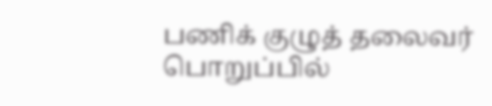பணிக் குழுத் தலைவர் பொறுப்பில்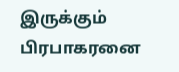இருக்கும் பிரபாகரனை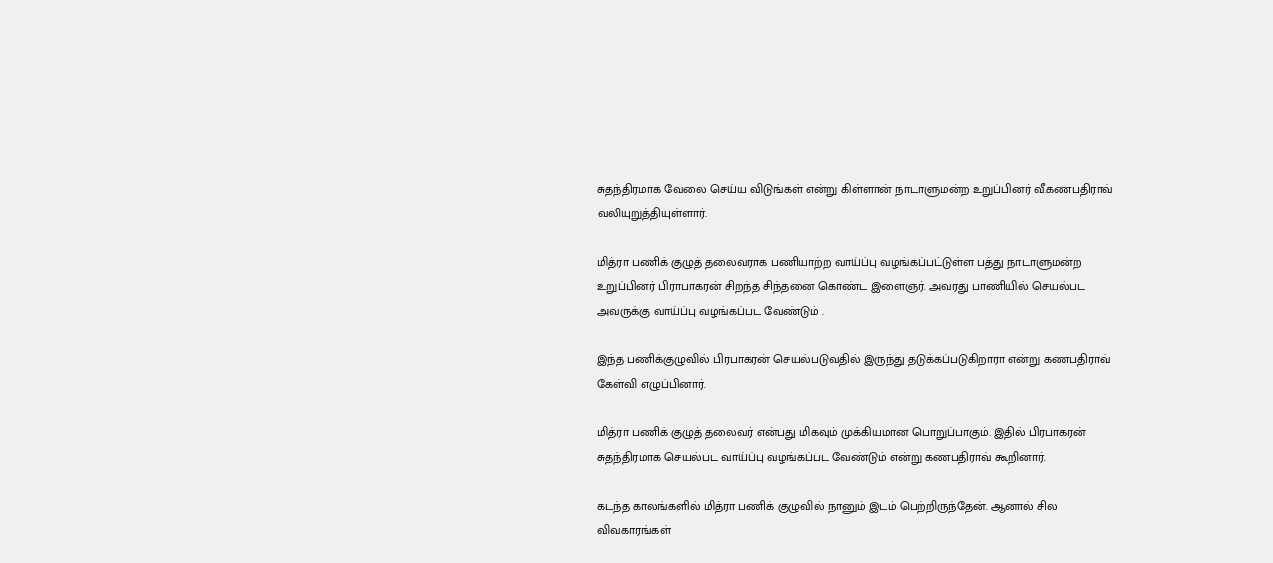சுதந்திரமாக வேலை செய்ய விடுங்கள் என்று கிள்ளான் நாடாளுமன்ற உறுப்பினர் வீ.கணபதிராவ் வலியுறுத்தியுள்ளார்.

மித்ரா பணிக் குழுத் தலைவராக பணியாற்ற வாய்ப்பு வழங்கப்பட்டுள்ள பத்து நாடாளுமன்ற உறுப்பினர் பிராபாகரன் சிறந்த சிந்தனை கொண்ட இளைஞர். அவரது பாணியில் செயல்பட அவருக்கு வாய்ப்பு வழங்கப்பட வேண்டும் .

இந்த பணிக்குழுவில் பிரபாகரன் செயல்படுவதில் இருந்து தடுக்கப்படுகிறாரா என்று கணபதிராவ் கேள்வி எழுப்பினார்.

மித்ரா பணிக் குழுத் தலைவர் என்பது மிகவும் முக்கியமான பொறுப்பாகும். இதில் பிரபாகரன் சுதந்திரமாக செயல்பட வாய்ப்பு வழங்கப்பட வேண்டும் என்று கணபதிராவ் கூறினார்.

கடந்த காலங்களில் மித்ரா பணிக் குழுவில் நானும் இடம் பெற்றிருந்தேன். ஆனால் சில விவகாரங்கள்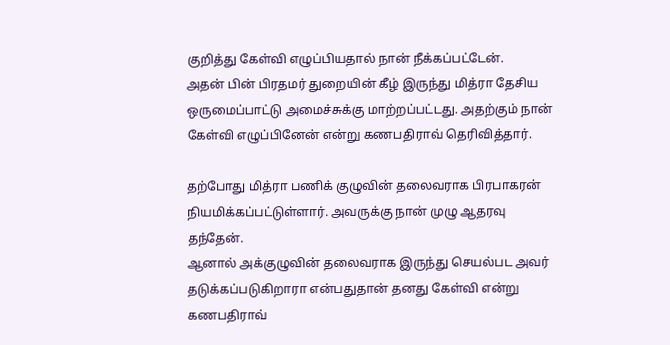குறித்து கேள்வி எழுப்பியதால் நான் நீக்கப்பட்டேன்.
அதன் பின் பிரதமர் துறையின் கீழ் இருந்து மித்ரா தேசிய ஒருமைப்பாட்டு அமைச்சுக்கு மாற்றப்பட்டது. அதற்கும் நான் கேள்வி எழுப்பினேன் என்று கணபதிராவ் தெரிவித்தார்.

தற்போது மித்ரா பணிக் குழுவின் தலைவராக பிரபாகரன் நியமிக்கப்பட்டுள்ளார். அவருக்கு நான் முழு ஆதரவு தந்தேன்.
ஆனால் அக்குழுவின் தலைவராக இருந்து செயல்பட அவர் தடுக்கப்படுகிறாரா என்பதுதான் தனது கேள்வி என்று கணபதிராவ்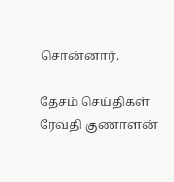சொன்னார்.

தேசம் செய்திகள் ரேவதி குணாளன்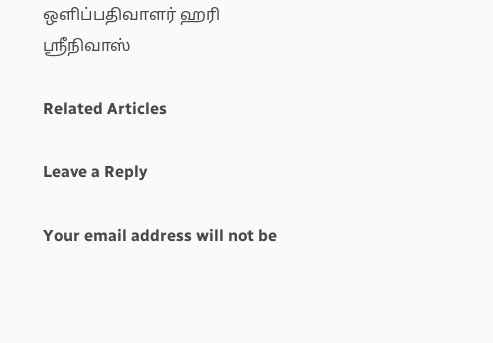ஒளிப்பதிவாளர் ஹரி ஸ்ரீநிவாஸ்

Related Articles

Leave a Reply

Your email address will not be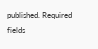published. Required fields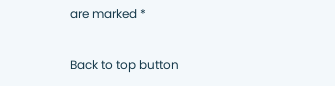are marked *

Back to top button